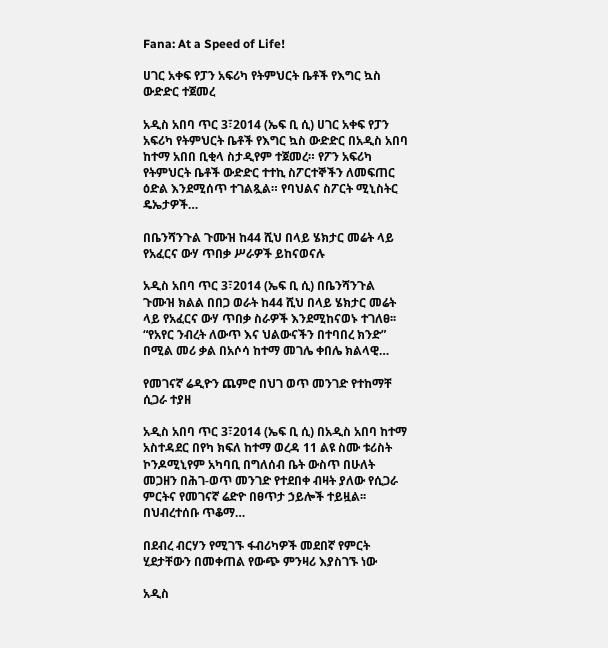Fana: At a Speed of Life!

ሀገር አቀፍ የፓን አፍሪካ የትምህርት ቤቶች የእግር ኳስ ውድድር ተጀመረ

አዲስ አበባ ጥር 3፣2014 (ኤፍ ቢ ሲ) ሀገር አቀፍ የፓን አፍሪካ የትምህርት ቤቶች የእግር ኳስ ውድድር በአዲስ አበባ ከተማ አበበ ቢቂላ ስታዲየም ተጀመረ። የፖን አፍሪካ የትምህርት ቤቶች ውድድር ተተኪ ስፖርተኞችን ለመፍጠር ዕድል እንደሚሰጥ ተገልጿል። የባህልና ስፖርት ሚኒስትር ዴኤታዎች…

በቤንሻንጉል ጉሙዝ ከ44 ሺህ በላይ ሄክታር መሬት ላይ የአፈርና ውሃ ጥበቃ ሥራዎች ይከናወናሉ

አዲስ አበባ ጥር 3፣2014 (ኤፍ ቢ ሲ) በቤንሻንጉል ጉሙዝ ክልል በበጋ ወራት ከ44 ሺህ በላይ ሄክታር መሬት ላይ የአፈርና ውሃ ጥበቃ ስራዎች እንደሚከናወኑ ተገለፀ፡፡ “የአየር ንብረት ለውጥ እና ህልውናችን በተባበረ ክንድ” በሚል መሪ ቃል በአሶሳ ከተማ መገሌ ቀበሌ ክልላዊ…

የመገናኛ ሬዲዮን ጨምሮ በህገ ወጥ መንገድ የተከማቸ ሲጋራ ተያዘ

አዲስ አበባ ጥር 3፣2014 (ኤፍ ቢ ሲ) በአዲስ አበባ ከተማ አስተዳደር በየካ ክፍለ ከተማ ወረዳ 11 ልዩ ስሙ ቱሪስት ኮንዶሚኒየም አካባቢ በግለሰብ ቤት ውስጥ በሁለት መጋዘን በሕገ-ወጥ መንገድ የተደበቀ ብዛት ያለው የሲጋራ ምርትና የመገናኛ ሬድዮ በፀጥታ ኃይሎች ተይዟል፡፡ በህብረተሰቡ ጥቆማ…

በደብረ ብርሃን የሚገኙ ፋብሪካዎች መደበኛ የምርት ሂደታቸውን በመቀጠል የውጭ ምንዛሪ እያስገኙ ነው

አዲስ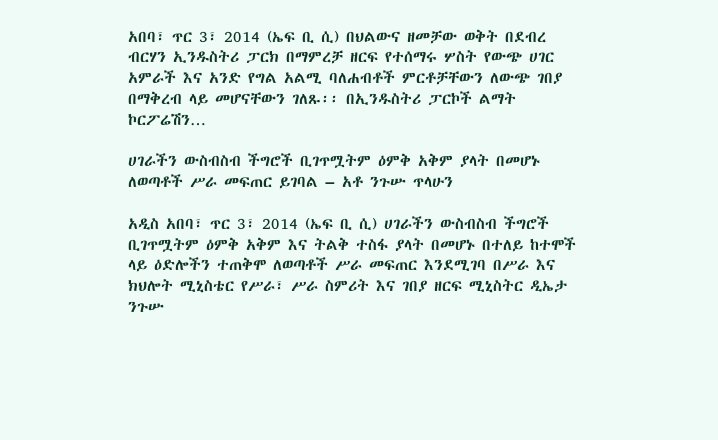አበባ፣ ጥር 3፣ 2014 (ኤፍ ቢ ሲ) በህልውና ዘመቻው ወቅት በደብረ ብርሃን ኢንዱስትሪ ፓርክ በማምረቻ ዘርፍ የተሰማሩ ሦስት የውጭ ሀገር አምራች እና አንድ የግል አልሚ ባለሐብቶች ምርቶቻቸውን ለውጭ ገበያ በማቅረብ ላይ መሆናቸውን ገለጹ፡፡ በኢንዱስትሪ ፓርኮች ልማት ኮርፖሬሽን…

ሀገራችን ውስብስብ ችግሮች ቢገጥሟትም ዕምቅ አቅም ያላት በመሆኑ ለወጣቶች ሥራ መፍጠር ይገባል – አቶ ንጉሡ ጥላሁን

አዲስ አበባ፣ ጥር 3፣ 2014 (ኤፍ ቢ ሲ) ሀገራችን ውስብስብ ችግሮች ቢገጥሟትም ዕምቅ አቅም እና ትልቅ ተስፋ ያላት በመሆኑ በተለይ ከተሞች ላይ ዕድሎችን ተጠቅሞ ለወጣቶች ሥራ መፍጠር እንደሚገባ በሥራ እና ክህሎት ሚኒስቴር የሥራ፣ ሥራ ስምሪት እና ገበያ ዘርፍ ሚኒስትር ዲኤታ ንጉሡ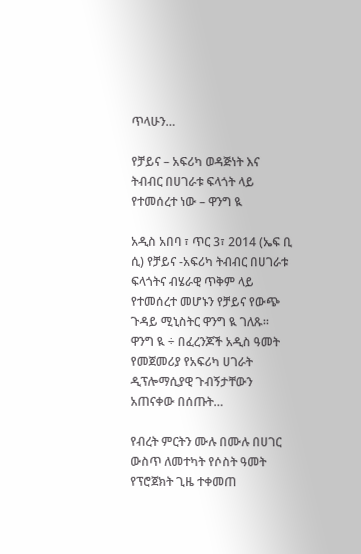ጥላሁን…

የቻይና – አፍሪካ ወዳጅነት እና ትብብር በሀገራቱ ፍላጎት ላይ የተመሰረተ ነው – ዋንግ ዪ

አዲስ አበባ ፣ ጥር 3፣ 2014 (ኤፍ ቢ ሲ) የቻይና -አፍሪካ ትብብር በሀገራቱ ፍላጎትና ብሄራዊ ጥቅም ላይ የተመሰረተ መሆኑን የቻይና የውጭ ጉዳይ ሚኒስትር ዋንግ ዪ ገለጹ፡፡ ዋንግ ዪ ÷ በፈረንጆች አዲስ ዓመት የመጀመሪያ የአፍሪካ ሀገራት ዲፕሎማሲያዊ ጉብኝታቸውን አጠናቀው በሰጡት…

የብረት ምርትን ሙሉ በሙሉ በሀገር ውስጥ ለመተካት የሶስት ዓመት የፕሮጀክት ጊዜ ተቀመጠ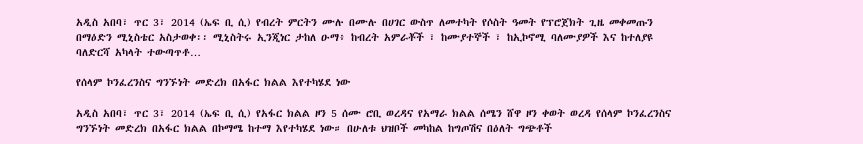አዲስ አበባ፣ ጥር 3፣ 2014 (ኤፍ ቢ ሲ) የብረት ምርትን ሙሉ በሙሉ በሀገር ውስጥ ለመተካት የሶስት ዓመት የፕሮጀክት ጊዜ መቀመጡን በማዕድን ሚኒስቴር አስታወቀ፡፡ ሚኒስትሩ ኢንጂነር ታከለ ዑማ፥ ከብረት አምራቾች ፣ ከሙያተኞች ፣ ከኢኮኖሚ ባለሙያዎች እና ከተለያዩ ባለድርሻ አካላት ተውጣጥቶ…

የሰላም ኮንፈረንስና ግንኙነት መድረክ በአፋር ክልል እየተካሄደ ነው

አዲስ አበባ፣ ጥር 3፣ 2014 (ኤፍ ቢ ሲ) የአፋር ክልል ዞን 5 ሰሙ ሮቢ ወረዳና የአማራ ክልል ሰሜን ሸዋ ዞን ቀወት ወረዳ የሰላም ኮንፈረንስና ግንኙነት መድረክ በአፋር ክልል በኮማሜ ከተማ እየተካሄደ ነው። በሁለቱ ህዝቦች መካከል ከግጦሽና በዕለት ግጭቶች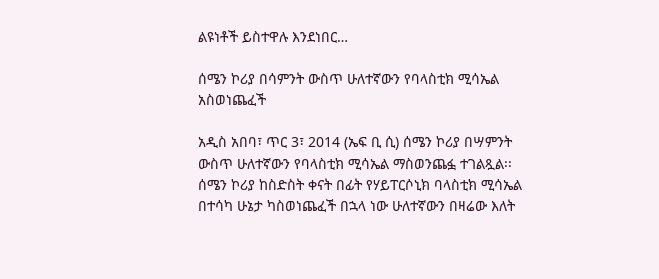ልዩነቶች ይስተዋሉ እንደነበር…

ሰሜን ኮሪያ በሳምንት ውስጥ ሁለተኛውን የባላስቲክ ሚሳኤል አስወነጨፈች

አዲስ አበባ፣ ጥር 3፣ 2014 (ኤፍ ቢ ሲ) ሰሜን ኮሪያ በሣምንት ውስጥ ሁለተኛውን የባላስቲክ ሚሳኤል ማስወንጨፏ ተገልጿል፡፡ ሰሜን ኮሪያ ከስድስት ቀናት በፊት የሃይፐርሶኒክ ባላስቲክ ሚሳኤል በተሳካ ሁኔታ ካስወነጨፈች በኋላ ነው ሁለተኛውን በዛሬው እለት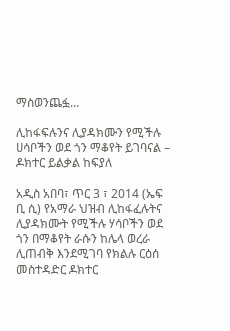ማስወንጨፏ…

ሊከፋፍሉንና ሊያዳክሙን የሚችሉ ሀሳቦችን ወደ ጎን ማቆየት ይገባናል – ዶክተር ይልቃል ከፍያለ

አዲስ አበባ፣ ጥር 3 ፣ 2014 (ኤፍ ቢ ሲ) የአማራ ህዝብ ሊከፋፈሉትና ሊያዳክሙት የሚችሉ ሃሳቦችን ወደ ጎን በማቆየት ራሱን ከሌላ ወረራ ሊጠብቅ እንደሚገባ የክልሉ ርዕሰ መስተዳድር ዶክተር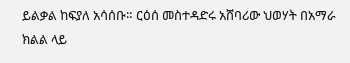ይልቃል ከፍያለ አሳሰቡ። ርዕሰ መስተዳድሩ አሸባሪው ህወሃት በአማራ ክልል ላይ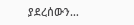ያደረሰውን…